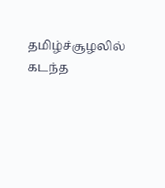தமிழ்ச்சூழலில் கடந்த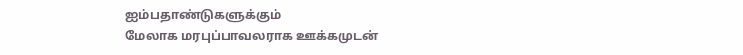ஐம்பதாண்டுகளுக்கும்
மேலாக மரபுப்பாவலராக ஊக்கமுடன்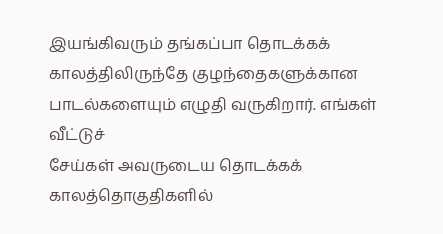இயங்கிவரும் தங்கப்பா தொடக்கக் காலத்திலிருந்தே குழந்தைகளுக்கான
பாடல்களையும் எழுதி வருகிறார். எங்கள் வீட்டுச்
சேய்கள் அவருடைய தொடக்கக் காலத்தொகுதிகளில்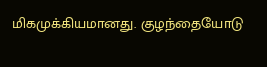மிகமுக்கியமானது. குழந்தையோடு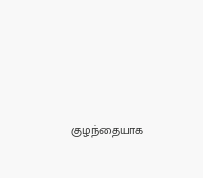குழந்தையாக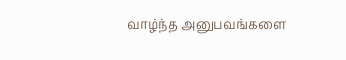வாழ்ந்த அனுபவங்களை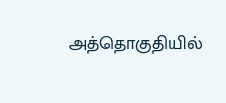அத்தொகுதியில்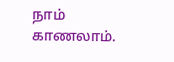நாம் காணலாம்.